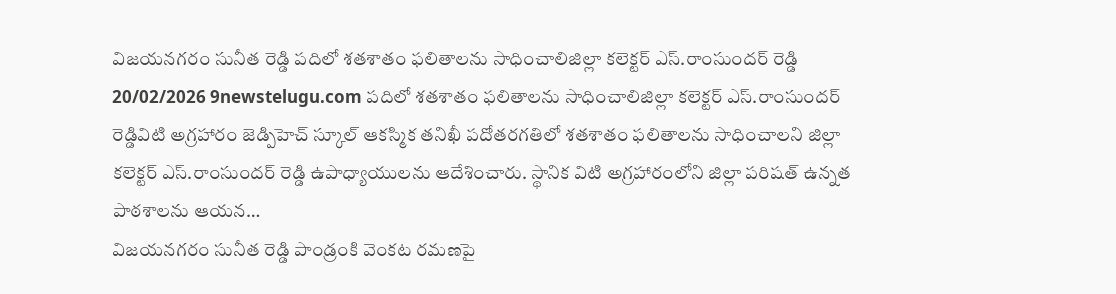విజయనగరం సునీత రెడ్డి పదిలో శతశాతం ఫలితాలను సాధించాలిజిల్లా కలెక్టర్ ఎస్.రాంసుందర్ రెడ్డి 20/02/2026 9newstelugu.com పదిలో శతశాతం ఫలితాలను సాధించాలిజిల్లా కలెక్టర్ ఎస్.రాంసుందర్ రెడ్డివిటి అగ్రహారం జెడ్పిహెచ్ స్కూల్ ఆకస్మిక తనిఖీ పదోతరగతిలో శతశాతం ఫలితాలను సాధించాలని జిల్లా కలెక్టర్ ఎస్.రాంసుందర్ రెడ్డి ఉపాధ్యాయులను ఆదేశించారు. స్థానిక విటి అగ్రహారంలోని జిల్లా పరిషత్ ఉన్నత పాఠశాలను ఆయన…
విజయనగరం సునీత రెడ్డి పాండ్రంకి వెంకట రమణపై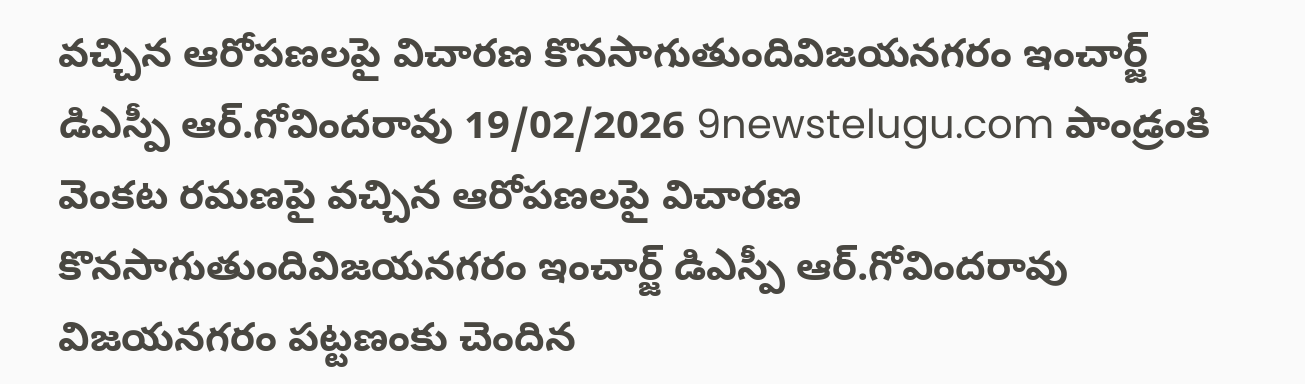వచ్చిన ఆరోపణలపై విచారణ కొనసాగుతుందివిజయనగరం ఇంచార్జ్ డిఎస్పీ ఆర్.గోవిందరావు 19/02/2026 9newstelugu.com పాండ్రంకి వెంకట రమణపై వచ్చిన ఆరోపణలపై విచారణ కొనసాగుతుందివిజయనగరం ఇంచార్జ్ డిఎస్పీ ఆర్.గోవిందరావు విజయనగరం పట్టణంకు చెందిన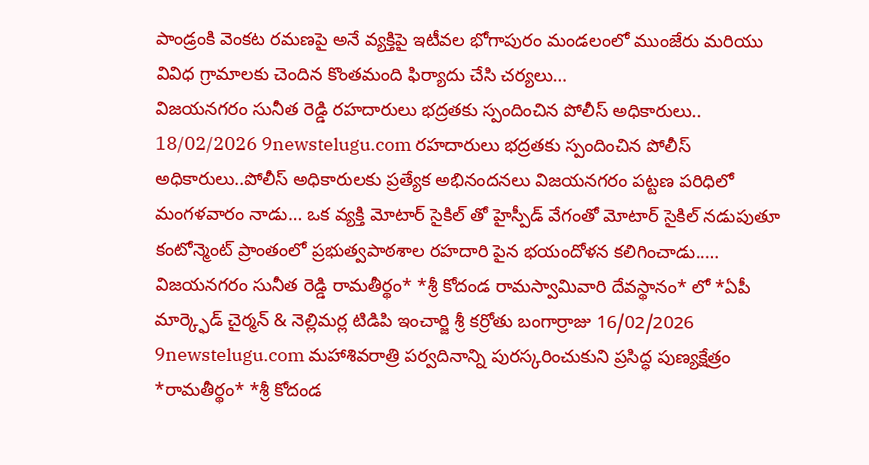పాండ్రంకి వెంకట రమణపై అనే వ్యక్తిపై ఇటీవల భోగాపురం మండలంలో ముంజేరు మరియు వివిధ గ్రామాలకు చెందిన కొంతమంది ఫిర్యాదు చేసి చర్యలు…
విజయనగరం సునీత రెడ్డి రహదారులు భద్రతకు స్పందించిన పోలీస్ అధికారులు.. 18/02/2026 9newstelugu.com రహదారులు భద్రతకు స్పందించిన పోలీస్ అధికారులు..పోలీస్ అధికారులకు ప్రత్యేక అభినందనలు విజయనగరం పట్టణ పరిధిలో మంగళవారం నాడు… ఒక వ్యక్తి మోటార్ సైకిల్ తో హైస్పీడ్ వేగంతో మోటార్ సైకిల్ నడుపుతూ కంటోన్మెంట్ ప్రాంతంలో ప్రభుత్వపాఠశాల రహదారి పైన భయందోళన కలిగించాడు..…
విజయనగరం సునీత రెడ్డి రామతీర్థం* *శ్రీ కోదండ రామస్వామివారి దేవస్థానం* లో *ఏపీ మార్క్ఫెడ్ చైర్మన్ & నెల్లిమర్ల టిడిపి ఇంచార్జి శ్రీ కర్రోతు బంగార్రాజు 16/02/2026 9newstelugu.com మహాశివరాత్రి పర్వదినాన్ని పురస్కరించుకుని ప్రసిద్ధ పుణ్యక్షేత్రం *రామతీర్థం* *శ్రీ కోదండ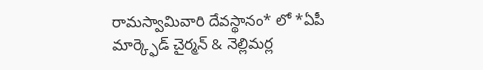రామస్వామివారి దేవస్థానం* లో *ఏపీ మార్క్ఫెడ్ చైర్మన్ & నెల్లిమర్ల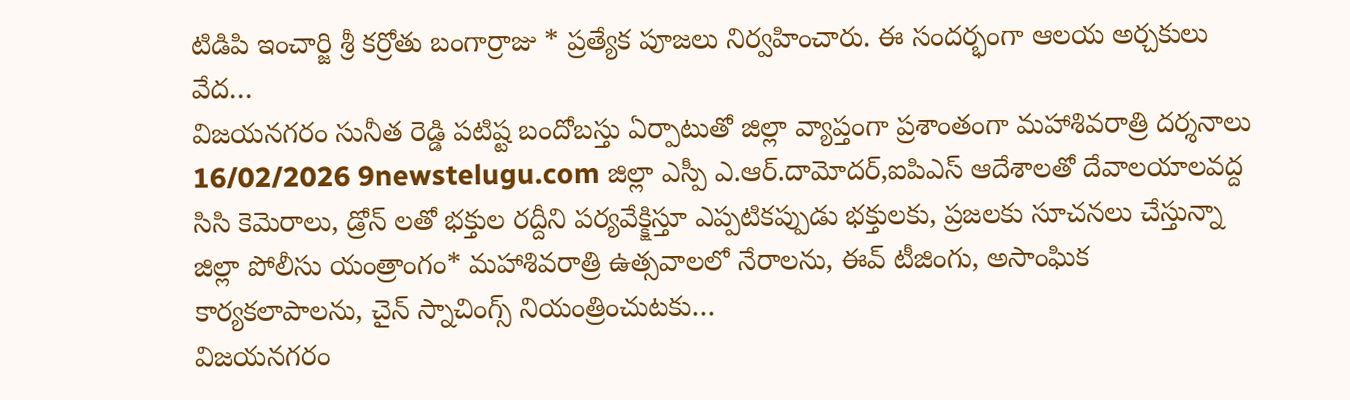టిడిపి ఇంచార్జి శ్రీ కర్రోతు బంగార్రాజు * ప్రత్యేక పూజలు నిర్వహించారు. ఈ సందర్భంగా ఆలయ అర్చకులు వేద…
విజయనగరం సునీత రెడ్డి పటిష్ట బందోబస్తు ఏర్పాటుతో జిల్లా వ్యాప్తంగా ప్రశాంతంగా మహాశివరాత్రి దర్శనాలు 16/02/2026 9newstelugu.com జిల్లా ఎస్పీ ఎ.ఆర్.దామోదర్,ఐపిఎస్ ఆదేశాలతో దేవాలయాలవద్ద సిసి కెమెరాలు, డ్రోన్ లతో భక్తుల రద్దీని పర్యవేక్క్షిస్తూ ఎప్పటికప్పుడు భక్తులకు, ప్రజలకు సూచనలు చేస్తున్నా జిల్లా పోలీసు యంత్రాంగం* మహాశివరాత్రి ఉత్సవాలలో నేరాలను, ఈవ్ టీజింగు, అసాంఘిక కార్యకలాపాలను, చైన్ స్నాచింగ్స్ నియంత్రించుటకు…
విజయనగరం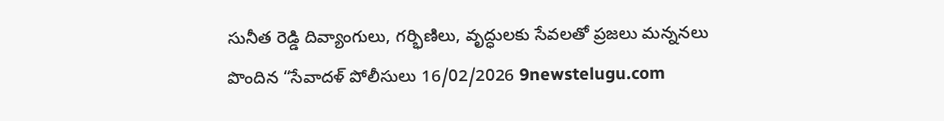సునీత రెడ్డి దివ్యాంగులు, గర్భిణిలు, వృద్ధులకు సేవలతో ప్రజలు మన్ననలు పొందిన “సేవాదళ్ పోలీసులు 16/02/2026 9newstelugu.com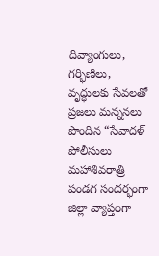దివ్యాంగులు, గర్భిణిలు, వృద్ధులకు సేవలతో ప్రజలు మన్ననలు పొందిన “సేవాదళ్ పోలీసులు మహాశివరాత్రి పండగ సందర్భంగా జిల్లా వ్యాప్తంగా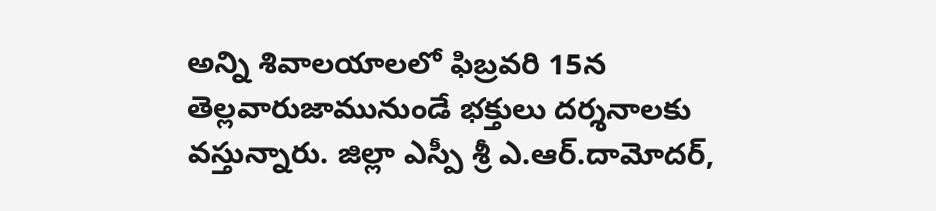అన్ని శివాలయాలలో ఫిబ్రవరి 15న తెల్లవారుజామునుండే భక్తులు దర్శనాలకు వస్తున్నారు. జిల్లా ఎస్పీ శ్రీ ఎ.ఆర్.దామోదర్,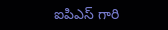ఐపిఎస్ గారి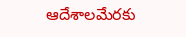ఆదేశాలమేరకు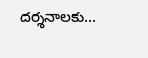దర్శనాలకు…